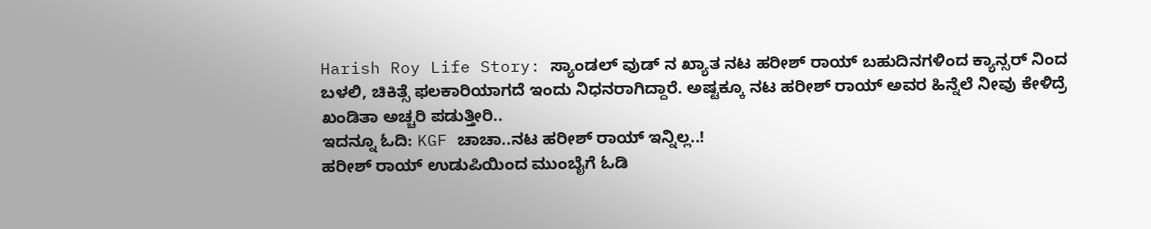Harish Roy Life Story: ಸ್ಯಾಂಡಲ್ ವುಡ್ ನ ಖ್ಯಾತ ನಟ ಹರೀಶ್ ರಾಯ್ ಬಹುದಿನಗಳಿಂದ ಕ್ಯಾನ್ಸರ್ ನಿಂದ ಬಳಲಿ, ಚಿಕಿತ್ಸೆ ಫಲಕಾರಿಯಾಗದೆ ಇಂದು ನಿಧನರಾಗಿದ್ದಾರೆ. ಅಷ್ಟಕ್ಕೂ ನಟ ಹರೀಶ್ ರಾಯ್ ಅವರ ಹಿನ್ನೆಲೆ ನೀವು ಕೇಳಿದ್ರೆ ಖಂಡಿತಾ ಅಚ್ಚರಿ ಪಡುತ್ತೀರಿ..
ಇದನ್ನೂ ಓದಿ: KGF ಚಾಚಾ..ನಟ ಹರೀಶ್ ರಾಯ್ ಇನ್ನಿಲ್ಲ..!
ಹರೀಶ್ ರಾಯ್ ಉಡುಪಿಯಿಂದ ಮುಂಬೈಗೆ ಓಡಿ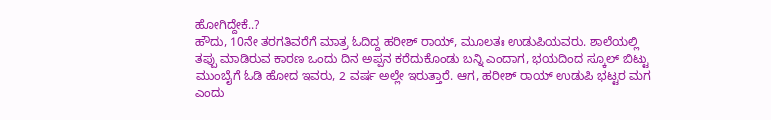ಹೋಗಿದ್ದೇಕೆ..?
ಹೌದು, 10ನೇ ತರಗತಿವರೆಗೆ ಮಾತ್ರ ಓದಿದ್ದ ಹರೀಶ್ ರಾಯ್, ಮೂಲತಃ ಉಡುಪಿಯವರು. ಶಾಲೆಯಲ್ಲಿ ತಪ್ಪು ಮಾಡಿರುವ ಕಾರಣ ಒಂದು ದಿನ ಅಪ್ಪನ ಕರೆದುಕೊಂಡು ಬನ್ನಿ ಎಂದಾಗ, ಭಯದಿಂದ ಸ್ಕೂಲ್ ಬಿಟ್ಟು ಮುಂಬೈಗೆ ಓಡಿ ಹೋದ ಇವರು, 2 ವರ್ಷ ಅಲ್ಲೇ ಇರುತ್ತಾರೆ. ಆಗ, ಹರೀಶ್ ರಾಯ್ ಉಡುಪಿ ಭಟ್ಟರ ಮಗ ಎಂದು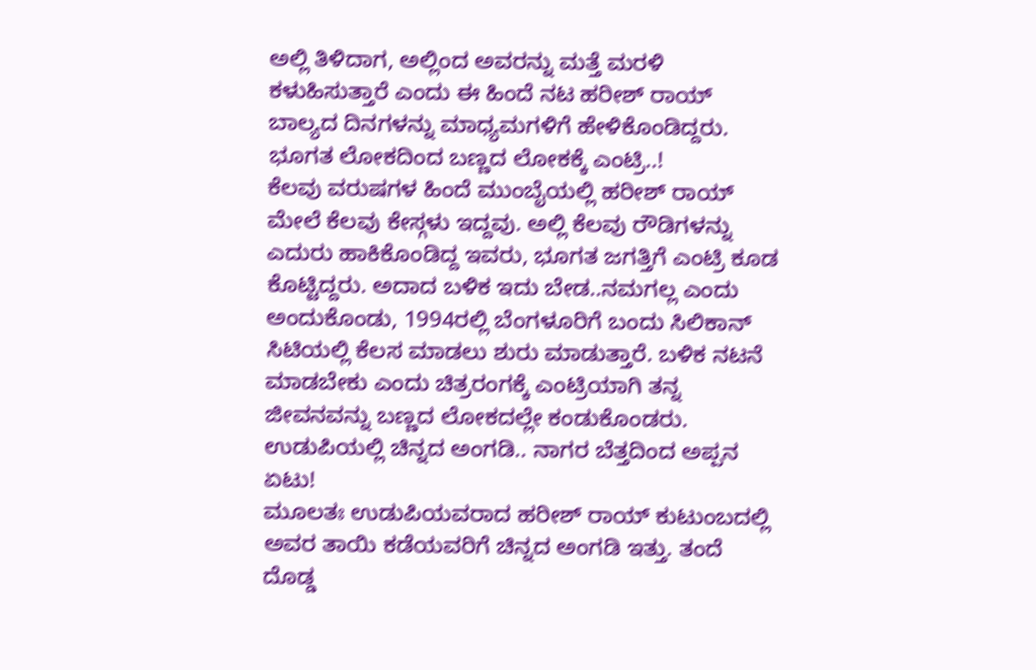ಅಲ್ಲಿ ತಿಳಿದಾಗ, ಅಲ್ಲಿಂದ ಅವರನ್ನು ಮತ್ತೆ ಮರಳಿ ಕಳುಹಿಸುತ್ತಾರೆ ಎಂದು ಈ ಹಿಂದೆ ನಟ ಹರೀಶ್ ರಾಯ್ ಬಾಲ್ಯದ ದಿನಗಳನ್ನು ಮಾಧ್ಯಮಗಳಿಗೆ ಹೇಳಿಕೊಂಡಿದ್ದರು.
ಭೂಗತ ಲೋಕದಿಂದ ಬಣ್ಣದ ಲೋಕಕ್ಕೆ ಎಂಟ್ರಿ..!
ಕೆಲವು ವರುಷಗಳ ಹಿಂದೆ ಮುಂಬೈಯಲ್ಲಿ ಹರೀಶ್ ರಾಯ್ ಮೇಲೆ ಕೆಲವು ಕೇಸ್ಗಳು ಇದ್ದವು. ಅಲ್ಲಿ ಕೆಲವು ರೌಡಿಗಳನ್ನು ಎದುರು ಹಾಕಿಕೊಂಡಿದ್ದ ಇವರು, ಭೂಗತ ಜಗತ್ತಿಗೆ ಎಂಟ್ರಿ ಕೂಡ ಕೊಟ್ಟಿದ್ದರು. ಅದಾದ ಬಳಿಕ ಇದು ಬೇಡ..ನಮಗಲ್ಲ ಎಂದು ಅಂದುಕೊಂಡು, 1994ರಲ್ಲಿ ಬೆಂಗಳೂರಿಗೆ ಬಂದು ಸಿಲಿಕಾನ್ ಸಿಟಿಯಲ್ಲಿ ಕೆಲಸ ಮಾಡಲು ಶುರು ಮಾಡುತ್ತಾರೆ. ಬಳಿಕ ನಟನೆ ಮಾಡಬೇಕು ಎಂದು ಚಿತ್ರರಂಗಕ್ಕೆ ಎಂಟ್ರಿಯಾಗಿ ತನ್ನ ಜೀವನವನ್ನು ಬಣ್ಣದ ಲೋಕದಲ್ಲೇ ಕಂಡುಕೊಂಡರು.
ಉಡುಪಿಯಲ್ಲಿ ಚಿನ್ನದ ಅಂಗಡಿ.. ನಾಗರ ಬೆತ್ತದಿಂದ ಅಪ್ಪನ ಏಟು!
ಮೂಲತಃ ಉಡುಪಿಯವರಾದ ಹರೀಶ್ ರಾಯ್ ಕುಟುಂಬದಲ್ಲಿ ಅವರ ತಾಯಿ ಕಡೆಯವರಿಗೆ ಚಿನ್ನದ ಅಂಗಡಿ ಇತ್ತು. ತಂದೆ ದೊಡ್ಡ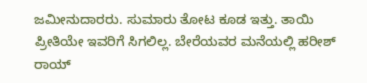ಜಮೀನುದಾರರು. ಸುಮಾರು ತೋಟ ಕೂಡ ಇತ್ತು. ತಾಯಿ ಪ್ರೀತಿಯೇ ಇವರಿಗೆ ಸಿಗಲಿಲ್ಲ. ಬೇರೆಯವರ ಮನೆಯಲ್ಲಿ ಹರೀಶ್ ರಾಯ್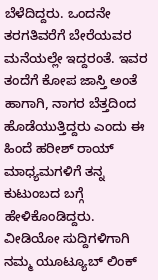ಬೆಳೆದಿದ್ದರು. ಒಂದನೇ ತರಗತಿವರೆಗೆ ಬೇರೆಯವರ ಮನೆಯಲ್ಲೇ ಇದ್ದರಂತೆ. ಇವರ ತಂದೆಗೆ ಕೋಪ ಜಾಸ್ತಿ ಅಂತೆ ಹಾಗಾಗಿ, ನಾಗರ ಬೆತ್ತದಿಂದ ಹೊಡೆಯುತ್ತಿದ್ದರು ಎಂದು ಈ ಹಿಂದೆ ಹರೀಶ್ ರಾಯ್ ಮಾಧ್ಯಮಗಳಿಗೆ ತನ್ನ ಕುಟುಂಬದ ಬಗ್ಗೆ ಹೇಳಿಕೊಂಡಿದ್ದರು.
ವೀಡಿಯೋ ಸುದ್ದಿಗಳಿಗಾಗಿ ನಮ್ಮ ಯೂಟ್ಯೂಬ್ ಲಿಂಕ್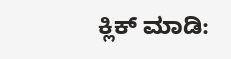ಕ್ಲಿಕ್ ಮಾಡಿ: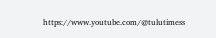https://www.youtube.com/@tulutimess